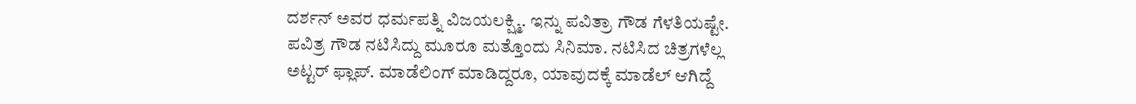ದರ್ಶನ್ ಅವರ ಧರ್ಮಪತ್ನಿ ವಿಜಯಲಕ್ಷ್ಮಿ. ಇನ್ನು ಪವಿತ್ರಾ ಗೌಡ ಗೆಳತಿಯಷ್ಟೇ. ಪವಿತ್ರ ಗೌಡ ನಟಿಸಿದ್ದು ಮೂರೂ ಮತ್ತೊಂದು ಸಿನಿಮಾ. ನಟಿಸಿದ ಚಿತ್ರಗಳೆಲ್ಲ ಅಟ್ಟರ್ ಫ್ಲಾಪ್. ಮಾಡೆಲಿಂಗ್ ಮಾಡಿದ್ದರೂ, ಯಾವುದಕ್ಕೆ ಮಾಡೆಲ್ ಆಗಿದ್ದೆ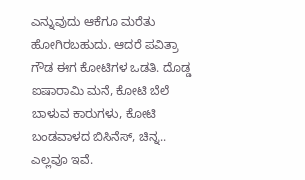ಎನ್ನುವುದು ಆಕೆಗೂ ಮರೆತು ಹೋಗಿರಬಹುದು. ಆದರೆ ಪವಿತ್ರಾ ಗೌಡ ಈಗ ಕೋಟಿಗಳ ಒಡತಿ. ದೊಡ್ಡ ಐಷಾರಾಮಿ ಮನೆ, ಕೋಟಿ ಬೆಲೆ ಬಾಳುವ ಕಾರುಗಳು, ಕೋಟಿ ಬಂಡವಾಳದ ಬಿಸಿನೆಸ್, ಚಿನ್ನ.. ಎಲ್ಲವೂ ಇವೆ.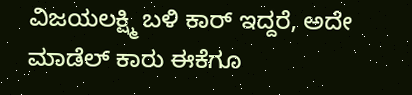ವಿಜಯಲಕ್ಷ್ಮಿ ಬಳಿ ಕಾರ್ ಇದ್ದರೆ, ಅದೇ ಮಾಡೆಲ್ ಕಾರು ಈಕೆಗೂ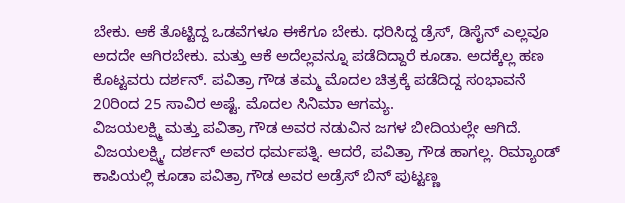ಬೇಕು. ಆಕೆ ತೊಟ್ಟಿದ್ದ ಒಡವೆಗಳೂ ಈಕೆಗೂ ಬೇಕು. ಧರಿಸಿದ್ದ ಡ್ರೆಸ್, ಡಿಸೈನ್ ಎಲ್ಲವೂ ಅದದೇ ಆಗಿರಬೇಕು. ಮತ್ತು ಆಕೆ ಅದೆಲ್ಲವನ್ನೂ ಪಡೆದಿದ್ದಾರೆ ಕೂಡಾ. ಅದಕ್ಕೆಲ್ಲ ಹಣ ಕೊಟ್ಟವರು ದರ್ಶನ್. ಪವಿತ್ರಾ ಗೌಡ ತಮ್ಮ ಮೊದಲ ಚಿತ್ರಕ್ಕೆ ಪಡೆದಿದ್ದ ಸಂಭಾವನೆ 20ರಿಂದ 25 ಸಾವಿರ ಅಷ್ಟೆ. ಮೊದಲ ಸಿನಿಮಾ ಆಗಮ್ಯ.
ವಿಜಯಲಕ್ಷ್ಮಿ ಮತ್ತು ಪವಿತ್ರಾ ಗೌಡ ಅವರ ನಡುವಿನ ಜಗಳ ಬೀದಿಯಲ್ಲೇ ಆಗಿದೆ. ವಿಜಯಲಕ್ಷ್ಮಿ, ದರ್ಶನ್ ಅವರ ಧರ್ಮಪತ್ನಿ. ಆದರೆ, ಪವಿತ್ರಾ ಗೌಡ ಹಾಗಲ್ಲ. ರಿಮ್ಯಾಂಡ್ ಕಾಪಿಯಲ್ಲಿ ಕೂಡಾ ಪವಿತ್ರಾ ಗೌಡ ಅವರ ಅಡ್ರೆಸ್ ಬಿನ್ ಪುಟ್ಟಣ್ಣ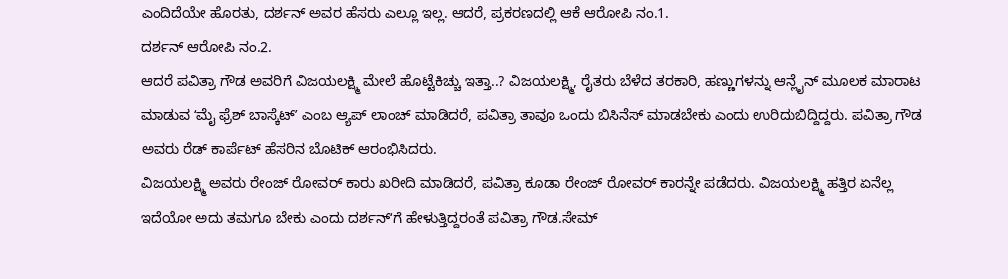ಎಂದಿದೆಯೇ ಹೊರತು, ದರ್ಶನ್ ಅವರ ಹೆಸರು ಎಲ್ಲೂ ಇಲ್ಲ. ಆದರೆ, ಪ್ರಕರಣದಲ್ಲಿ ಆಕೆ ಆರೋಪಿ ನಂ.1.
ದರ್ಶನ್ ಆರೋಪಿ ನಂ.2.
ಆದರೆ ಪವಿತ್ರಾ ಗೌಡ ಅವರಿಗೆ ವಿಜಯಲಕ್ಷ್ಮಿ ಮೇಲೆ ಹೊಟ್ಟೆಕಿಚ್ಚು ಇತ್ತಾ..? ವಿಜಯಲಕ್ಷ್ಮಿ, ರೈತರು ಬೆಳೆದ ತರಕಾರಿ, ಹಣ್ಣುಗಳನ್ನು ಆನ್ಲೈನ್ ಮೂಲಕ ಮಾರಾಟ ಮಾಡುವ ʻಮೈ ಫ್ರೆಶ್ ಬಾಸ್ಕೆಟ್ʼ ಎಂಬ ಆ್ಯಪ್ ಲಾಂಚ್ ಮಾಡಿದರೆ, ಪವಿತ್ರಾ ತಾವೂ ಒಂದು ಬಿಸಿನೆಸ್ ಮಾಡಬೇಕು ಎಂದು ಉರಿದುಬಿದ್ದಿದ್ದರು. ಪವಿತ್ರಾ ಗೌಡ ಅವರು ರೆಡ್ ಕಾರ್ಪೆಟ್ ಹೆಸರಿನ ಬೊಟಿಕ್ ಆರಂಭಿಸಿದರು.
ವಿಜಯಲಕ್ಷ್ಮಿ ಅವರು ರೇಂಜ್ ರೋವರ್ ಕಾರು ಖರೀದಿ ಮಾಡಿದರೆ, ಪವಿತ್ರಾ ಕೂಡಾ ರೇಂಜ್ ರೋವರ್ ಕಾರನ್ನೇ ಪಡೆದರು. ವಿಜಯಲಕ್ಷ್ಮಿ ಹತ್ತಿರ ಏನೆಲ್ಲ ಇದೆಯೋ ಅದು ತಮಗೂ ಬೇಕು ಎಂದು ದರ್ಶನ್ʻಗೆ ಹೇಳುತ್ತಿದ್ದರಂತೆ ಪವಿತ್ರಾ ಗೌಡ.ಸೇಮ್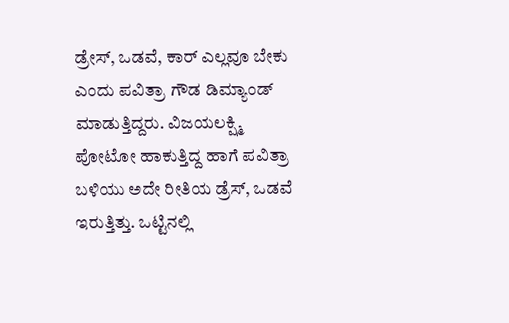ಡ್ರೇಸ್, ಒಡವೆ, ಕಾರ್ ಎಲ್ಲವೂ ಬೇಕು ಎಂದು ಪವಿತ್ರಾ ಗೌಡ ಡಿಮ್ಯಾಂಡ್ ಮಾಡುತ್ತಿದ್ದರು. ವಿಜಯಲಕ್ಷ್ಮಿ ಪೋಟೋ ಹಾಕುತ್ತಿದ್ದ ಹಾಗೆ ಪವಿತ್ರಾ ಬಳಿಯು ಅದೇ ರೀತಿಯ ಡ್ರೆಸ್, ಒಡವೆ ಇರುತ್ತಿತ್ತು. ಒಟ್ಟಿನಲ್ಲಿ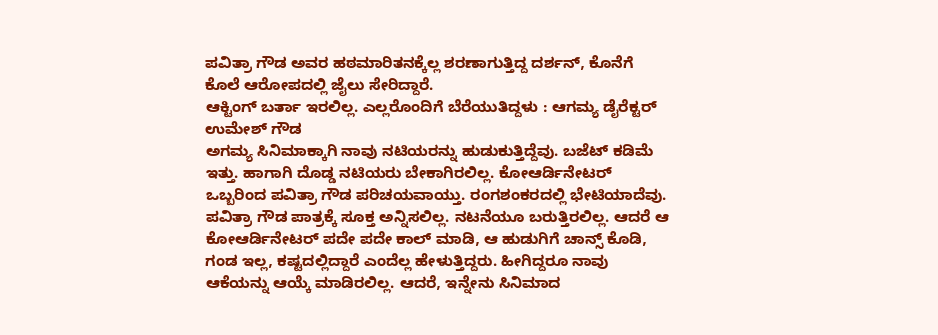ಪವಿತ್ರಾ ಗೌಡ ಅವರ ಹಠಮಾರಿತನಕ್ಕೆಲ್ಲ ಶರಣಾಗುತ್ತಿದ್ದ ದರ್ಶನ್, ಕೊನೆಗೆ ಕೊಲೆ ಆರೋಪದಲ್ಲಿ ಜೈಲು ಸೇರಿದ್ದಾರೆ.
ಆಕ್ಟಿಂಗ್ ಬರ್ತಾ ಇರಲಿಲ್ಲ. ಎಲ್ಲರೊಂದಿಗೆ ಬೆರೆಯುತಿದ್ದಳು : ಆಗಮ್ಯ ಡೈರೆಕ್ಟರ್ ಉಮೇಶ್ ಗೌಡ
ಅಗಮ್ಯ ಸಿನಿಮಾಕ್ಕಾಗಿ ನಾವು ನಟಿಯರನ್ನು ಹುಡುಕುತ್ತಿದ್ದೆವು. ಬಜೆಟ್ ಕಡಿಮೆ ಇತ್ತು. ಹಾಗಾಗಿ ದೊಡ್ಡ ನಟಿಯರು ಬೇಕಾಗಿರಲಿಲ್ಲ. ಕೋಆರ್ಡಿನೇಟರ್ ಒಬ್ಬರಿಂದ ಪವಿತ್ರಾ ಗೌಡ ಪರಿಚಯವಾಯ್ತು. ರಂಗಶಂಕರದಲ್ಲಿ ಭೇಟಿಯಾದೆವು. ಪವಿತ್ರಾ ಗೌಡ ಪಾತ್ರಕ್ಕೆ ಸೂಕ್ತ ಅನ್ನಿಸಲಿಲ್ಲ. ನಟನೆಯೂ ಬರುತ್ತಿರಲಿಲ್ಲ. ಆದರೆ ಆ ಕೋಆರ್ಡಿನೇಟರ್ ಪದೇ ಪದೇ ಕಾಲ್ ಮಾಡಿ, ಆ ಹುಡುಗಿಗೆ ಚಾನ್ಸ್ ಕೊಡಿ, ಗಂಡ ಇಲ್ಲ, ಕಷ್ಟದಲ್ಲಿದ್ದಾರೆ ಎಂದೆಲ್ಲ ಹೇಳುತ್ತಿದ್ದರು. ಹೀಗಿದ್ದರೂ ನಾವು ಆಕೆಯನ್ನು ಆಯ್ಕೆ ಮಾಡಿರಲಿಲ್ಲ. ಆದರೆ, ಇನ್ನೇನು ಸಿನಿಮಾದ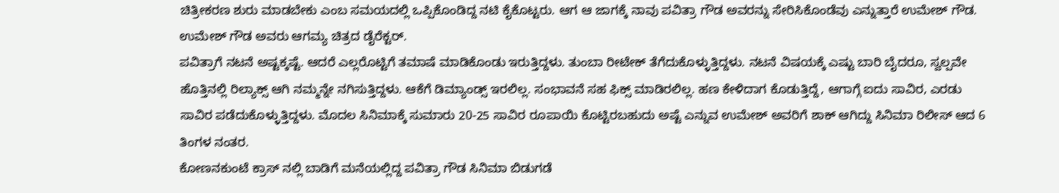ಚಿತ್ರೀಕರಣ ಶುರು ಮಾಡಬೇಕು ಎಂಬ ಸಮಯದಲ್ಲಿ ಒಪ್ಪಿಕೊಂಡಿದ್ದ ನಟಿ ಕೈಕೊಟ್ಟರು. ಆಗ ಆ ಜಾಗಕ್ಕೆ ನಾವು ಪವಿತ್ರಾ ಗೌಡ ಅವರನ್ನು ಸೇರಿಸಿಕೊಂಡೆವು ಎನ್ನುತ್ತಾರೆ ಉಮೇಶ್ ಗೌಡ. ಉಮೇಶ್ ಗೌಡ ಅವರು ಆಗಮ್ಯ ಚಿತ್ರದ ಡೈರೆಕ್ಟರ್.
ಪವಿತ್ರಾಗೆ ನಟನೆ ಅಷ್ಟಕ್ಕಷ್ಟೆ. ಆದರೆ ಎಲ್ಲರೊಟ್ಟಿಗೆ ತಮಾಷೆ ಮಾಡಿಕೊಂಡು ಇರುತ್ತಿದ್ದಳು. ತುಂಬಾ ರೀಟೇಕ್ ತೆಗೆದುಕೊಳ್ಳುತ್ತಿದ್ದಳು. ನಟನೆ ವಿಷಯಕ್ಕೆ ಎಷ್ಟು ಬಾರಿ ಬೈದರೂ, ಸ್ವಲ್ಪವೇ ಹೊತ್ತಿನಲ್ಲಿ ರಿಲ್ಯಾಕ್ಸ್ ಆಗಿ ನಮ್ಮನ್ನೇ ನಗಿಸುತ್ತಿದ್ದಳು. ಆಕೆಗೆ ಡಿಮ್ಯಾಂಡ್ಸ್ ಇರಲಿಲ್ಲ. ಸಂಭಾವನೆ ಸಹ ಫಿಕ್ಸ್ ಮಾಡಿರಲಿಲ್ಲ. ಹಣ ಕೇಳಿದಾಗ ಕೊಡುತ್ತಿದ್ದೆ, ಆಗಾಗ್ಗೆ ಐದು ಸಾವಿರ, ಎರಡು ಸಾವಿರ ಪಡೆದುಕೊಳ್ಳುತ್ತಿದ್ದಳು. ಮೊದಲ ಸಿನಿಮಾಕ್ಕೆ ಸುಮಾರು 20-25 ಸಾವಿರ ರೂಪಾಯಿ ಕೊಟ್ಟಿರಬಹುದು ಅಷ್ಟೆ ಎನ್ನುವ ಉಮೇಶ್ ಅವರಿಗೆ ಶಾಕ್ ಆಗಿದ್ದು ಸಿನಿಮಾ ರಿಲೀಸ್ ಆದ 6 ತಿಂಗಳ ನಂತರ.
ಕೋಣನಕುಂಟೆ ಕ್ರಾಸ್ ನಲ್ಲಿ ಬಾಡಿಗೆ ಮನೆಯಲ್ಲಿದ್ದ ಪವಿತ್ರಾ ಗೌಡ ಸಿನಿಮಾ ಬಿಡುಗಡೆ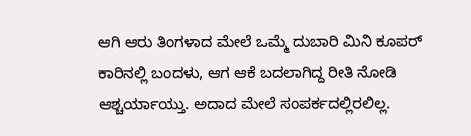ಆಗಿ ಆರು ತಿಂಗಳಾದ ಮೇಲೆ ಒಮ್ಮೆ ದುಬಾರಿ ಮಿನಿ ಕೂಪರ್ ಕಾರಿನಲ್ಲಿ ಬಂದಳು, ಆಗ ಆಕೆ ಬದಲಾಗಿದ್ದ ರೀತಿ ನೋಡಿ ಆಶ್ಚರ್ಯಾಯ್ತು. ಅದಾದ ಮೇಲೆ ಸಂಪರ್ಕದಲ್ಲಿರಲಿಲ್ಲ.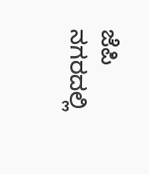ಜೆಪಿ ನಗರದಲ್ಲಿ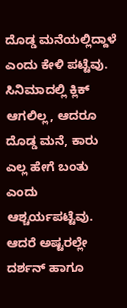ದೊಡ್ಡ ಮನೆಯಲ್ಲಿದ್ದಾಳೆ ಎಂದು ಕೇಳಿ ಪಟ್ಟೆವು. ಸಿನಿಮಾದಲ್ಲಿ ಕ್ಲಿಕ್ ಆಗಲಿಲ್ಲ, ಆದರೂ ದೊಡ್ಡ ಮನೆ, ಕಾರು ಎಲ್ಲ ಹೇಗೆ ಬಂತು ಎಂದು ಆಶ್ಚರ್ಯಪಟ್ಟೆವು. ಆದರೆ ಅಷ್ಟರಲ್ಲೇ ದರ್ಶನ್ ಹಾಗೂ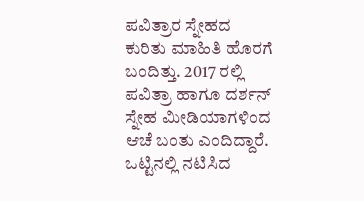ಪವಿತ್ರಾರ ಸ್ನೇಹದ ಕುರಿತು ಮಾಹಿತಿ ಹೊರಗೆ ಬಂದಿತ್ತು. 2017 ರಲ್ಲಿ ಪವಿತ್ರಾ ಹಾಗೂ ದರ್ಶನ್ ಸ್ನೇಹ ಮೀಡಿಯಾಗಳಿಂದ ಆಚೆ ಬಂತು ಎಂದಿದ್ದಾರೆ.
ಒಟ್ಟಿನಲ್ಲಿ ನಟಿಸಿದ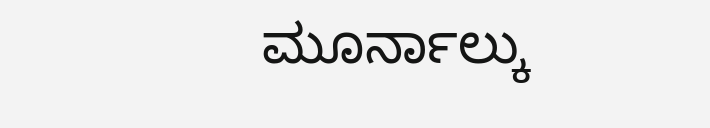ಮೂರ್ನಾಲ್ಕು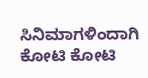ಸಿನಿಮಾಗಳಿಂದಾಗಿ ಕೋಟಿ ಕೋಟಿ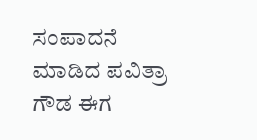ಸಂಪಾದನೆ ಮಾಡಿದ ಪವಿತ್ರಾ ಗೌಡ ಈಗ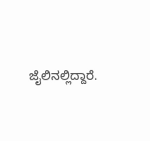ಜೈಲಿನಲ್ಲಿದ್ದಾರೆ.